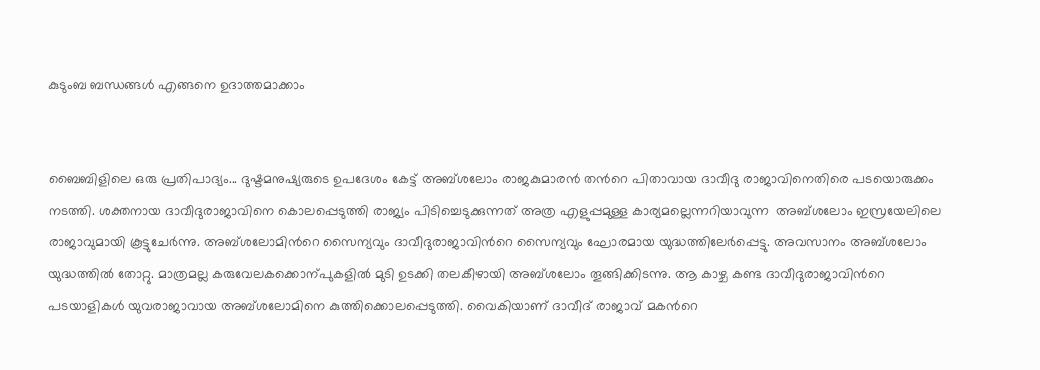കുടുംബ ബന്ധങ്ങൾ‍ എങ്ങനെ ഉദാത്തമാക്കാം


ബൈബിളിലെ ഒരു പ്രതിപാദ്യം... ദുഷ്ടമനുഷ്യരുടെ ഉപദേശം കേട്ട് അബ്ശലോം രാജകുമാരൻ‍ തന്‍റെ പിതാവായ ദാവീദു രാജാവിനെതിരെ പടയൊരുക്കം നടത്തി. ശക്തനായ ദാവീദുരാജാവിനെ കൊലപ്പെടുത്തി രാജ്യം പിടിച്ചെടുക്കുന്നത് അത്ര എളുപ്പമുള്ള കാര്യമല്ലെന്നറിയാവുന്ന  അബ്ശലോം ഇസ്രയേലിലെ രാജാവുമായി കൂട്ടുചേർ‍ന്നു. അബ്ശലോമിന്‍റെ സൈന്യവും ദാവീദുരാജാവിന്‍റെ സൈന്യവും ഘോരമായ യുദ്ധത്തിലേർ‍പ്പെട്ടു. അവസാനം അബ്ശലോം യുദ്ധത്തിൽ‍ തോറ്റു. മാത്രമല്ല കരുവേലകക്കൊന്പുകളിൽ‍ മുടി ഉടക്കി തലകീഴായി അബ്ശലോം തൂങ്ങിക്കിടന്നു. ആ കാഴ്ച കണ്ട ദാവീദുരാജാവിന്‍റെ പടയാളികൾ‍ യുവരാജാവായ അബ്ശലോമിനെ കുത്തിക്കൊലപ്പെടുത്തി. വൈകിയാണ് ദാവീദ് രാജാവ് മകന്‍റെ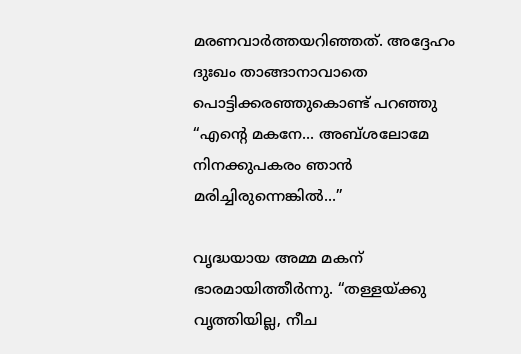മരണവാർ‍ത്തയറിഞ്ഞത്. അദ്ദേഹം ദുഃഖം താങ്ങാനാവാതെ പൊട്ടിക്കരഞ്ഞുകൊണ്ട് പറഞ്ഞു “എന്‍റെ മകനേ... അബ്ശലോമേ നിനക്കുപകരം ഞാൻ മരിച്ചിരുന്നെങ്കിൽ‍...”

വൃദ്ധയായ അമ്മ മകന് ഭാരമായിത്തീർ‍ന്നു. “തള്ളയ്ക്കു വൃത്തിയില്ല, നീച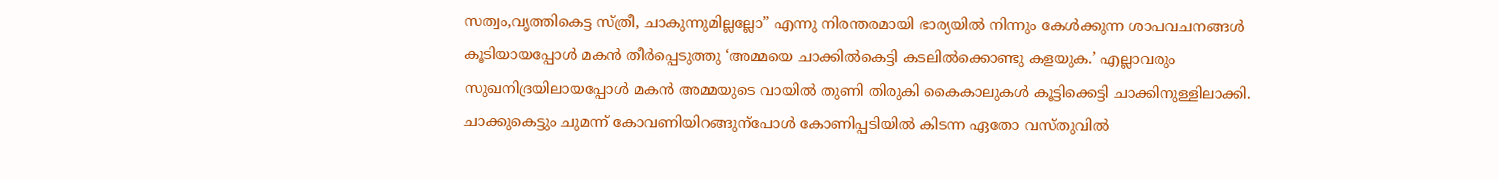സത്വം,വൃത്തികെട്ട സ്ത്രീ, ചാകുന്നുമില്ലല്ലോ” എന്നു നിരന്തരമായി ഭാര്യയിൽ‍ നിന്നും കേൾ‍ക്കുന്ന ശാപവചനങ്ങൾ‍ കൂടിയായപ്പോൾ‍ മകൻ തീർ‍പ്പെടുത്തു ‘അമ്മയെ ചാക്കിൽ‍കെട്ടി കടലിൽ‍ക്കൊണ്ടു കളയുക.’ എല്ലാവരും സുഖനിദ്രയിലായപ്പോൾ‍ മകൻ അമ്മയുടെ വായിൽ‍ തുണി തിരുകി കൈകാലുകൾ‍ കൂട്ടിക്കെട്ടി ചാക്കിനുള്ളിലാക്കി. ചാക്കുകെട്ടും ചുമന്ന് കോവണിയിറങ്ങുന്പോൾ‍ കോണിപ്പടിയിൽ‍ കിടന്ന ഏതോ വസ്തുവിൽ‍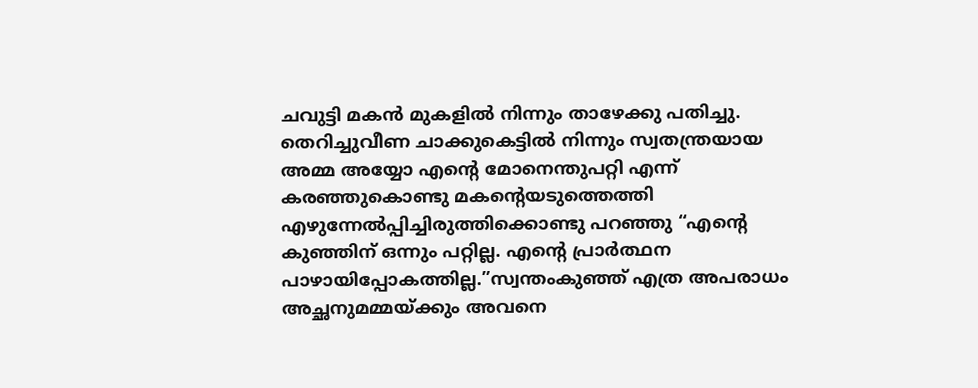ചവുട്ടി മകൻ‍ മുകളിൽ‍ നിന്നും താഴേക്കു പതിച്ചു. തെറിച്ചുവീണ ചാക്കുകെട്ടിൽ‍ നിന്നും സ്വതന്ത്രയായ അമ്മ അയ്യോ എന്‍റെ മോനെന്തുപറ്റി എന്ന് കരഞ്ഞുകൊണ്ടു മകന്‍റെയടുത്തെത്തി എഴുന്നേൽപ്പിച്ചിരുത്തിക്കൊണ്ടു പറഞ്ഞു “എന്‍റെ കുഞ്ഞിന് ഒന്നും പറ്റില്ല. എന്‍റെ പ്രാർ‍ത്ഥന പാഴായിപ്പോകത്തില്ല.”സ്വന്തംകുഞ്ഞ് എത്ര അപരാധം അച്ഛനുമമ്മയ്ക്കും അവനെ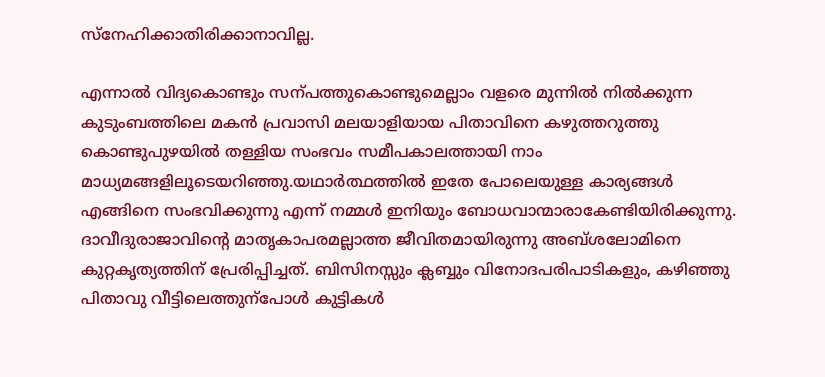സ്നേഹിക്കാതിരിക്കാനാവില്ല.

എന്നാൽ‍ വിദ്യകൊണ്ടും സന്പത്തുകൊണ്ടുമെല്ലാം വളരെ മുന്നിൽ‍ നിൽ‍ക്കുന്ന  കുടുംബത്തിലെ മകൻ പ്രവാസി മലയാളിയായ പിതാവിനെ കഴുത്തറുത്തു കൊണ്ടുപുഴയിൽ‍ തള്ളിയ സംഭവം സമീപകാലത്തായി നാം മാധ്യമങ്ങളിലൂടെയറിഞ്ഞു.യഥാർ‍ത്ഥത്തിൽ‍ ഇതേ പോലെയുള്ള കാര്യങ്ങൾ‍ എങ്ങിനെ സംഭവിക്കുന്നു എന്ന് നമ്മൾ‍ ഇനിയും ബോധവാന്മാരാകേണ്ടിയിരിക്കുന്നു. ദാവീദുരാജാവിന്‍റെ മാതൃകാപരമല്ലാത്ത ജീവിതമായിരുന്നു അബ്ശലോമിനെ കുറ്റകൃത്യത്തിന് പ്രേരിപ്പിച്ചത്. ബിസിനസ്സും ക്ലബ്ബും വിനോദപരിപാടികളും, കഴിഞ്ഞു പിതാവു വീട്ടിലെത്തുന്പോൾ‍ കുട്ടികൾ‍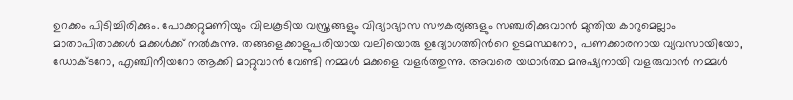ഉറക്കം പിടിച്ചിരിക്കും. പോക്കറ്റുമണിയും വിലകൂടിയ വസ്ത്രങ്ങളും വിദ്യാഭ്യാസ സൗകര്യങ്ങളും സഞ്ചരിക്കുവാൻ‍ മുന്തിയ കാറുമെല്ലാം മാതാപിതാക്കൾ‍ മക്കൾ‍ക്ക് നൽ‍കുന്നു. തങ്ങളെക്കാളുപരിയായ വലിയൊരു ഉദ്യോഗത്തിന്‍റെ ഉടമസ്ഥനോ, പണക്കാരനായ വ്യവസായിയോ, ഡോക്ടറോ, എഞ്ചിനീയറോ ആക്കി മാറ്റുവാൻ‍ വേണ്ടി നമ്മൾ‍ മക്കളെ വളർ‍ത്തുന്നു. അവരെ യഥാർ‍ത്ഥ മനുഷ്യനായി വളരുവാൻ‍ നമ്മൾ‍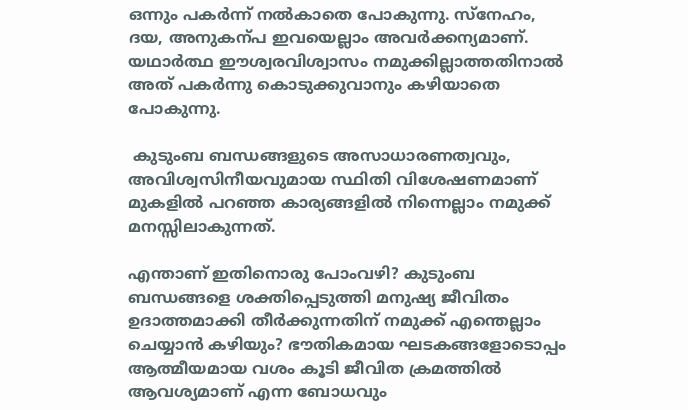ഒന്നും പകർന്ന് നൽ‍കാതെ പോകുന്നു. സ്നേഹം, ദയ, അനുകന്പ ഇവയെല്ലാം അവർ‍ക്കന്യമാണ്. യഥാർ‍ത്ഥ ഈശ്വരവിശ്വാസം നമുക്കില്ലാത്തതിനാൽ‍ അത് പകർന്ന‍ു കൊടുക്കുവാനും കഴിയാതെ പോകുന്നു.

 കുടുംബ ബന്ധങ്ങളുടെ അസാധാരണത്വവും, അവിശ്വസിനീയവുമായ സ്ഥിതി വിശേഷണമാണ് മുകളിൽ‍ പറഞ്ഞ കാര്യങ്ങളിൽ‍ നിന്നെല്ലാം നമുക്ക് മനസ്സിലാകുന്നത്.

എന്താണ് ഇതിനൊരു പോംവഴി? കുടുംബ ബന്ധങ്ങളെ ശക്തിപ്പെടുത്തി മനുഷ്യ ജീവിതം ഉദാത്തമാക്കി തീർ‍ക്കുന്നതിന് നമുക്ക് എന്തെല്ലാം ചെയ്യാൻ കഴിയും? ഭൗതികമായ ഘടകങ്ങളോടൊപ്പം ആത്മീയമായ വശം കൂടി ജീവിത ക്രമത്തിൽ‍ ആവശ്യമാണ് എന്ന ബോധവും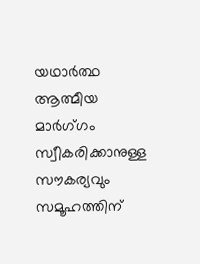യഥാർ‍ത്ഥ ആത്മീയ മാർഗ്‍ഗം സ്വീകരിക്കാനുള്ള സൗകര്യവും സമൂഹത്തിന്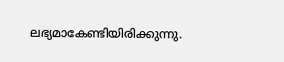ലഭ്യമാകേണ്ടിയിരിക്കുന്നു.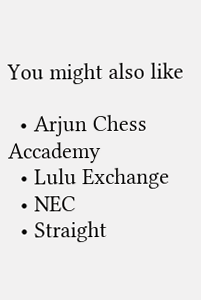You might also like

  • Arjun Chess Accademy
  • Lulu Exchange
  • NEC
  • Straight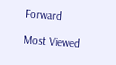Forward

Most Viewed